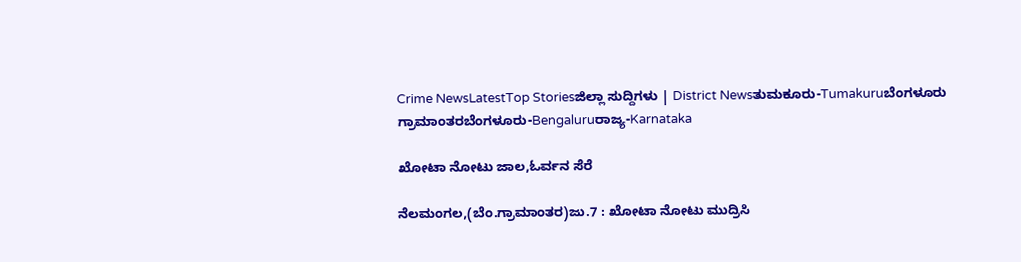Crime NewsLatestTop Storiesಜಿಲ್ಲಾ ಸುದ್ದಿಗಳು | District Newsತುಮಕೂರು-Tumakuruಬೆಂಗಳೂರು ಗ್ರಾಮಾಂತರಬೆಂಗಳೂರು-Bengaluruರಾಜ್ಯ-Karnataka

ಖೋಟಾ ನೋಟು ಜಾಲ,ಓರ್ವನ ಸೆರೆ

ನೆಲಮಂಗಲ,(ಬೆಂ.ಗ್ರಾಮಾಂತರ)ಜು.7 : ಖೋಟಾ ನೋಟು ಮುದ್ರಿಸಿ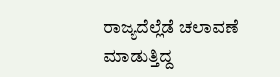ರಾಜ್ಯದೆಲ್ಲೆಡೆ ಚಲಾವಣೆ ಮಾಡುತ್ತಿದ್ದ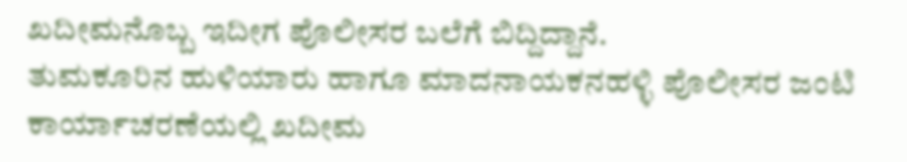ಖದೀಮನೊಬ್ಬ ಇದೀಗ ಪೊಲೀಸರ ಬಲೆಗೆ ಬಿದ್ದಿದ್ದಾನೆ.
ತುಮಕೂರಿನ ಹುಳಿಯಾರು ಹಾಗೂ ಮಾದನಾಯಕನಹಳ್ಳಿ ಪೊಲೀಸರ ಜಂಟಿ ಕಾರ್ಯಾಚರಣೆಯಲ್ಲಿ ಖದೀಮ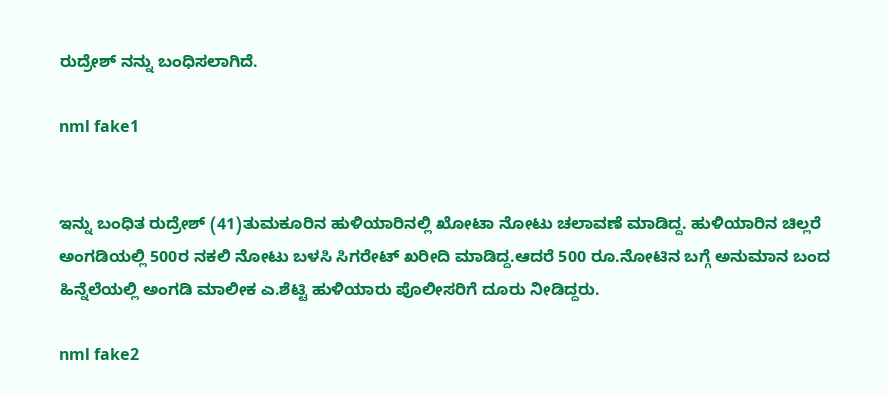ರುದ್ರೇಶ್ ನನ್ನು ಬಂಧಿಸಲಾಗಿದೆ.

nml fake1


ಇನ್ನು ಬಂಧಿತ ರುದ್ರೇಶ್ (41)ತುಮಕೂರಿನ ಹುಳಿಯಾರಿನಲ್ಲಿ ಖೋಟಾ ನೋಟು ಚಲಾವಣೆ ಮಾಡಿದ್ದ. ಹುಳಿಯಾರಿನ ಚಿಲ್ಲರೆ ಅಂಗಡಿಯಲ್ಲಿ 500ರ ನಕಲಿ ನೋಟು ಬಳಸಿ ಸಿಗರೇಟ್ ಖರೀದಿ ಮಾಡಿದ್ದ.ಆದರೆ 500 ರೂ.ನೋಟಿನ ಬಗ್ಗೆ ಅನುಮಾನ ಬಂದ ಹಿನ್ನೆಲೆಯಲ್ಲಿ ಅಂಗಡಿ ಮಾಲೀಕ ಎ.ಶೆಟ್ಟಿ ಹುಳಿಯಾರು ಪೊಲೀಸರಿಗೆ ದೂರು ನೀಡಿದ್ದರು.

nml fake2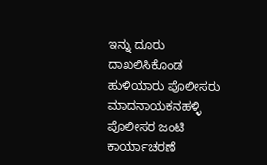ಇನ್ನು ದೂರು ದಾಖಲಿಸಿಕೊಂಡ ಹುಳಿಯಾರು ಪೊಲೀಸರು ಮಾದನಾಯಕನಹಳ್ಳಿ ಪೊಲೀಸರ ಜಂಟಿ ಕಾರ್ಯಾಚರಣೆ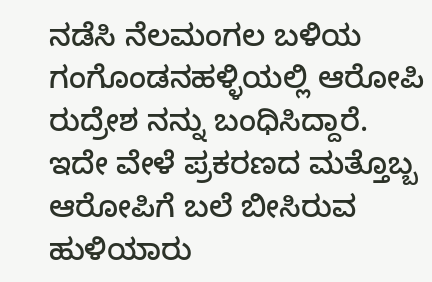ನಡೆಸಿ ನೆಲಮಂಗಲ ಬಳಿಯ ಗಂಗೊಂಡನಹಳ್ಳಿಯಲ್ಲಿ ಆರೋಪಿ ರುದ್ರೇಶ ನನ್ನು ಬಂಧಿಸಿದ್ದಾರೆ.
ಇದೇ ವೇಳೆ ಪ್ರಕರಣದ ಮತ್ತೊಬ್ಬ ಆರೋಪಿಗೆ ಬಲೆ ಬೀಸಿರುವ ಹುಳಿಯಾರು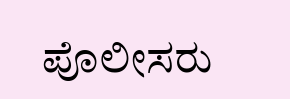ಪೊಲೀಸರು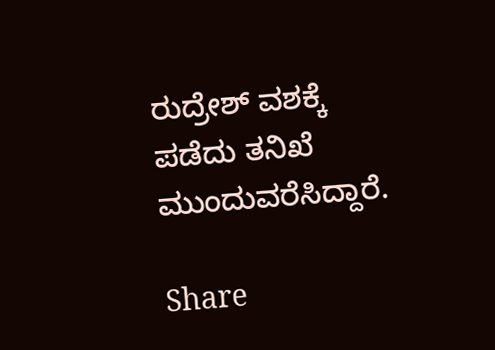ರುದ್ರೇಶ್ ವಶಕ್ಕೆ ಪಡೆದು ತನಿಖೆ ಮುಂದುವರೆಸಿದ್ದಾರೆ.

Share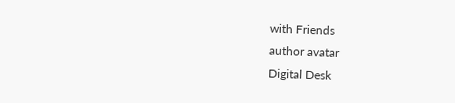with Friends
author avatar
Digital Desk